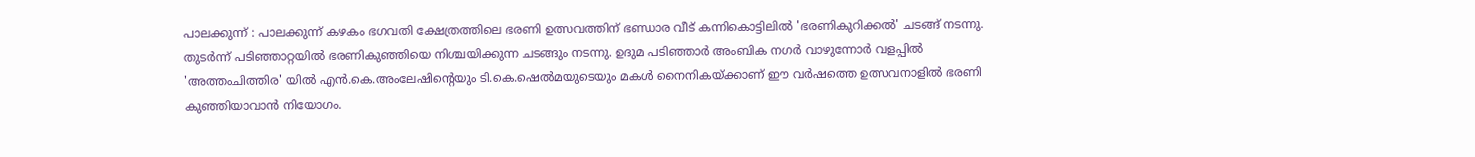പാലക്കുന്ന് : പാലക്കുന്ന് കഴകം ഭഗവതി ക്ഷേത്രത്തിലെ ഭരണി ഉത്സവത്തിന് ഭണ്ഡാര വീട് കന്നികൊട്ടിലിൽ 'ഭരണികുറിക്കൽ' ചടങ്ങ് നടന്നു. തുടർന്ന് പടിഞ്ഞാറ്റയിൽ ഭരണികുഞ്ഞിയെ നിശ്ചയിക്കുന്ന ചടങ്ങും നടന്നു. ഉദുമ പടിഞ്ഞാർ അംബിക നഗർ വാഴുന്നോർ വളപ്പിൽ 'അത്തംചിത്തിര' യിൽ എൻ.കെ.അംലേഷിന്റെയും ടി.കെ.ഷെൽമയുടെയും മകൾ നൈനികയ്ക്കാണ് ഈ വർഷത്തെ ഉത്സവനാളിൽ ഭരണി കുഞ്ഞിയാവാൻ നിയോഗം.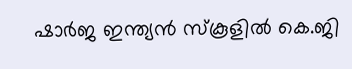ഷാർജ ഇന്ത്യൻ സ്കൂളിൽ കെ.ജി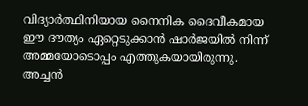വിദ്യാർത്ഥിനിയായ നൈനിക ദൈവീകമായ ഈ ദൗത്യം ഏറ്റെടുക്കാൻ ഷാർജയിൽ നിന്ന് അമ്മയോടൊപ്പം എത്തുകയായിരുന്നു. അച്ചൻ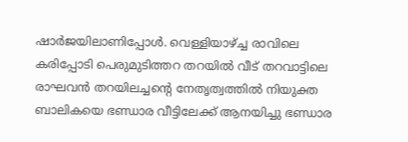ഷാർജയിലാണിപ്പോൾ. വെള്ളിയാഴ്ച്ച രാവിലെ കരിപ്പോടി പെരുമുടിത്തറ തറയിൽ വീട് തറവാട്ടിലെ രാഘവൻ തറയിലച്ചന്റെ നേതൃത്വത്തിൽ നിയുക്ത ബാലികയെ ഭണ്ഡാര വീട്ടിലേക്ക് ആനയിച്ചു ഭണ്ഡാര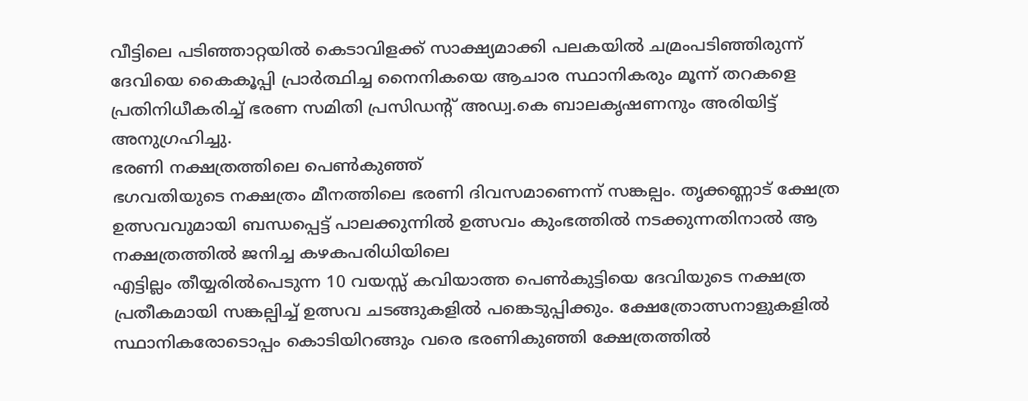വീട്ടിലെ പടിഞ്ഞാറ്റയിൽ കെടാവിളക്ക് സാക്ഷ്യമാക്കി പലകയിൽ ചമ്രംപടിഞ്ഞിരുന്ന് ദേവിയെ കൈകൂപ്പി പ്രാർത്ഥിച്ച നൈനികയെ ആചാര സ്ഥാനികരും മൂന്ന് തറകളെ പ്രതിനിധീകരിച്ച് ഭരണ സമിതി പ്രസിഡന്റ് അഡ്വ.കെ ബാലകൃഷണനും അരിയിട്ട് അനുഗ്രഹിച്ചു.
ഭരണി നക്ഷത്രത്തിലെ പെൺകുഞ്ഞ്
ഭഗവതിയുടെ നക്ഷത്രം മീനത്തിലെ ഭരണി ദിവസമാണെന്ന് സങ്കല്പം. തൃക്കണ്ണാട് ക്ഷേത്ര ഉത്സവവുമായി ബന്ധപ്പെട്ട് പാലക്കുന്നിൽ ഉത്സവം കുംഭത്തിൽ നടക്കുന്നതിനാൽ ആ നക്ഷത്രത്തിൽ ജനിച്ച കഴകപരിധിയിലെ
എട്ടില്ലം തീയ്യരിൽപെടുന്ന 10 വയസ്സ് കവിയാത്ത പെൺകുട്ടിയെ ദേവിയുടെ നക്ഷത്ര പ്രതീകമായി സങ്കല്പിച്ച് ഉത്സവ ചടങ്ങുകളിൽ പങ്കെടുപ്പിക്കും. ക്ഷേത്രോത്സനാളുകളിൽ സ്ഥാനികരോടൊപ്പം കൊടിയിറങ്ങും വരെ ഭരണികുഞ്ഞി ക്ഷേത്രത്തിൽ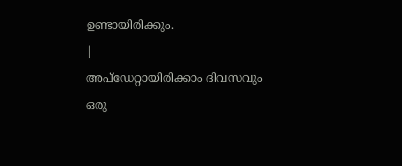ഉണ്ടായിരിക്കും.
|
അപ്ഡേറ്റായിരിക്കാം ദിവസവും
ഒരു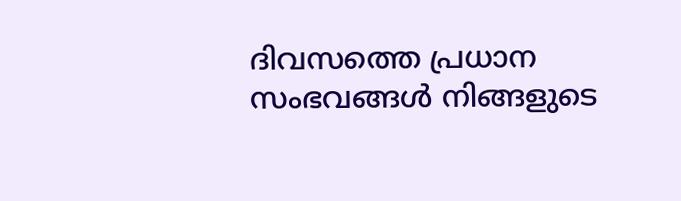ദിവസത്തെ പ്രധാന സംഭവങ്ങൾ നിങ്ങളുടെ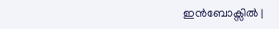ഇൻബോക്സിൽ |